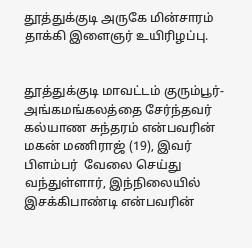தூத்துக்குடி அருகே மின்சாரம் தாக்கி இளைஞர் உயிரிழப்பு.


தூத்துக்குடி மாவட்டம் குரும்பூர்-அங்கமங்கலத்தை சேர்ந்தவர் கல்யாண சுந்தரம் என்பவரின் மகன் மணிராஜ் (19), இவர் பிளம்பர்  வேலை செய்து வந்துள்ளார், இந்நிலையில் இசக்கிபாண்டி என்பவரின்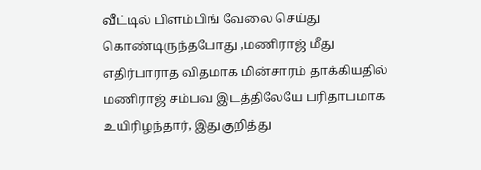வீட்டில் பிளம்பிங் வேலை செய்து கொண்டிருந்தபோது ,மணிராஜ் மீது எதிர்பாராத விதமாக மின்சாரம் தாக்கியதில் மணிராஜ் சம்பவ இடத்திலேயே பரிதாபமாக உயிரிழந்தார், இதுகுறித்து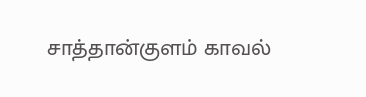சாத்தான்குளம் காவல்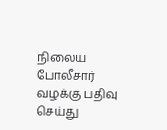நிலைய போலீசார் வழக்கு பதிவு செய்து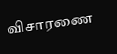விசாரணை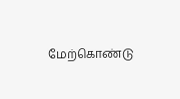மேற்கொண்டு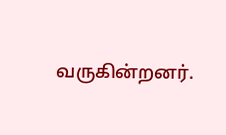வருகின்றனர்.